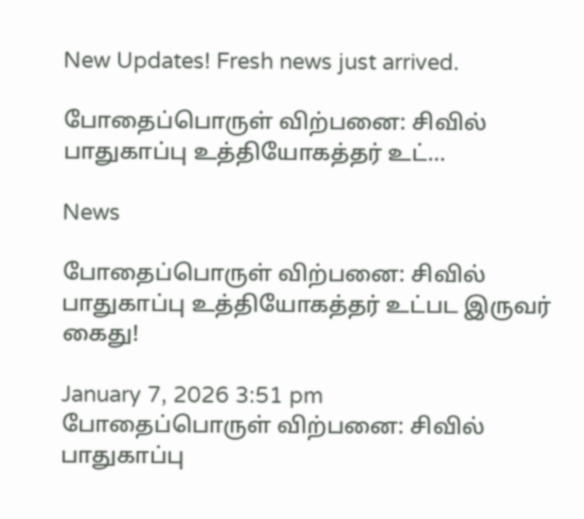New Updates! Fresh news just arrived.

போதைப்பொருள் விற்பனை: சிவில் பாதுகாப்பு உத்தியோகத்தர் உட்...

News

போதைப்பொருள் விற்பனை: சிவில் பாதுகாப்பு உத்தியோகத்தர் உட்பட இருவர் கைது!

January 7, 2026 3:51 pm
போதைப்பொருள் விற்பனை: சிவில் பாதுகாப்பு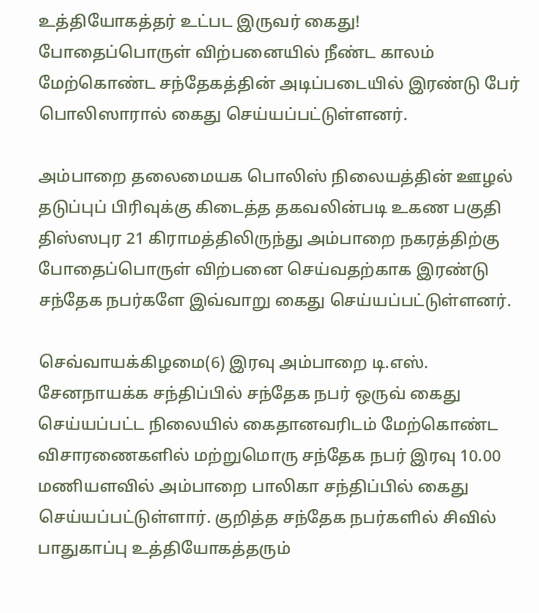உத்தியோகத்தர் உட்பட இருவர் கைது!
போதைப்பொருள் விற்பனையில் நீண்ட காலம் மேற்கொண்ட சந்தேகத்தின் அடிப்படையில் இரண்டு பேர் பொலிஸாரால் கைது செய்யப்பட்டுள்ளனர்.

அம்பாறை தலைமையக பொலிஸ் நிலையத்தின் ஊழல் தடுப்புப் பிரிவுக்கு கிடைத்த தகவலின்படி உகண பகுதி திஸ்ஸபுர 21 கிராமத்திலிருந்து அம்பாறை நகரத்திற்கு போதைப்பொருள் விற்பனை செய்வதற்காக இரண்டு சந்தேக நபர்களே இவ்வாறு கைது செய்யப்பட்டுள்ளனர்.

செவ்வாயக்கிழமை(6) இரவு அம்பாறை டி.எஸ். சேனநாயக்க சந்திப்பில் சந்தேக நபர் ஒருவ் கைது செய்யப்பட்ட நிலையில் கைதானவரிடம் மேற்கொண்ட விசாரணைகளில் மற்றுமொரு சந்தேக நபர் இரவு 10.00 மணியளவில் அம்பாறை பாலிகா சந்திப்பில் கைது செய்யப்பட்டுள்ளார். குறித்த சந்தேக நபர்களில் சிவில் பாதுகாப்பு உத்தியோகத்தரும்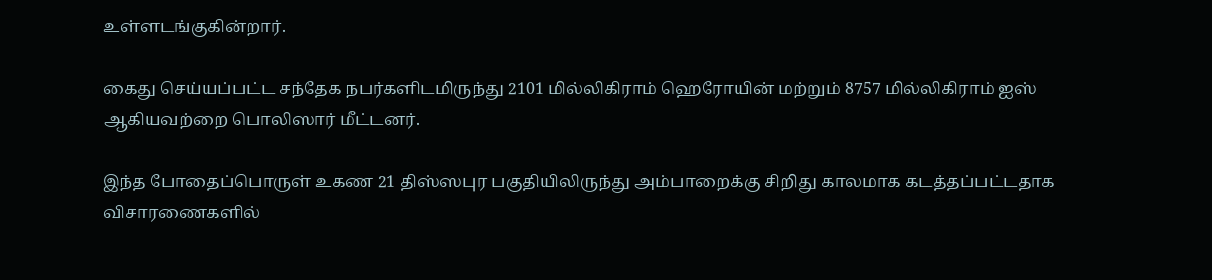உள்ளடங்குகின்றார்.

கைது செய்யப்பட்ட சந்தேக நபர்களிடமிருந்து 2101 மில்லிகிராம் ஹெரோயின் மற்றும் 8757 மில்லிகிராம் ஐஸ் ஆகியவற்றை பொலிஸார் மீட்டனர்.

இந்த போதைப்பொருள் உகண 21 திஸ்ஸபுர பகுதியிலிருந்து அம்பாறைக்கு சிறிது காலமாக கடத்தப்பட்டதாக விசாரணைகளில்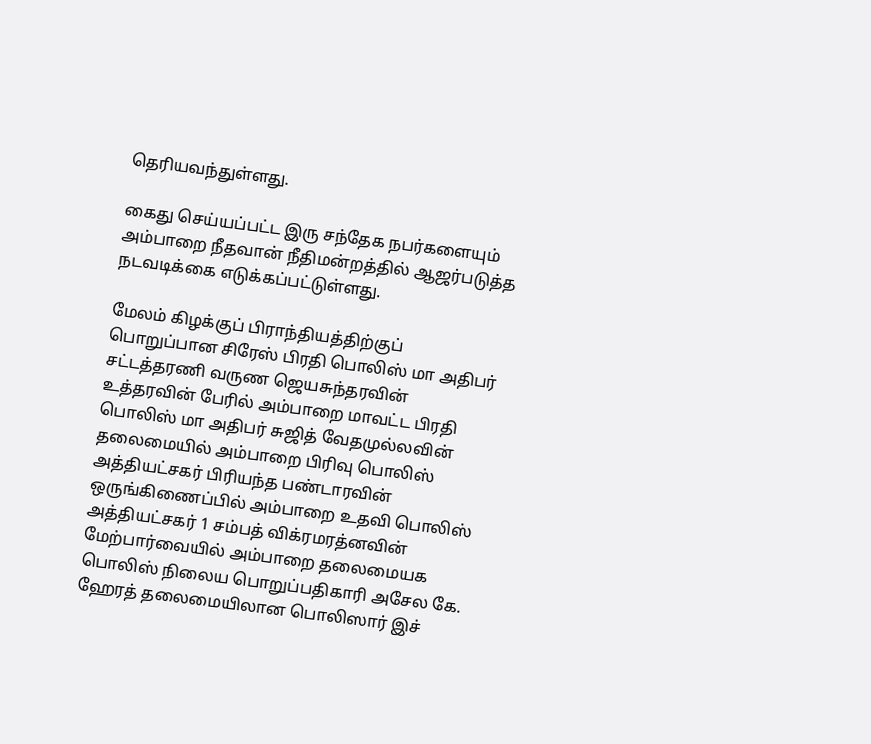தெரியவந்துள்ளது.

கைது செய்யப்பட்ட இரு சந்தேக நபர்களையும் அம்பாறை நீதவான் நீதிமன்றத்தில் ஆஜர்படுத்த நடவடிக்கை எடுக்கப்பட்டுள்ளது.

மேலம் கிழக்குப் பிராந்தியத்திற்குப் பொறுப்பான சிரேஸ் பிரதி பொலிஸ் மா அதிபர் சட்டத்தரணி வருண ஜெயசுந்தரவின் உத்தரவின் பேரில் அம்பாறை மாவட்ட பிரதி பொலிஸ் மா அதிபர் சுஜித் வேதமுல்லவின் தலைமையில் அம்பாறை பிரிவு பொலிஸ் அத்தியட்சகர் பிரியந்த பண்டாரவின் ஒருங்கிணைப்பில் அம்பாறை உதவி பொலிஸ் அத்தியட்சகர் 1 சம்பத் விக்ரமரத்னவின் மேற்பார்வையில் அம்பாறை தலைமையக பொலிஸ் நிலைய பொறுப்பதிகாரி அசேல கே. ஹேரத் தலைமையிலான பொலிஸார் இச்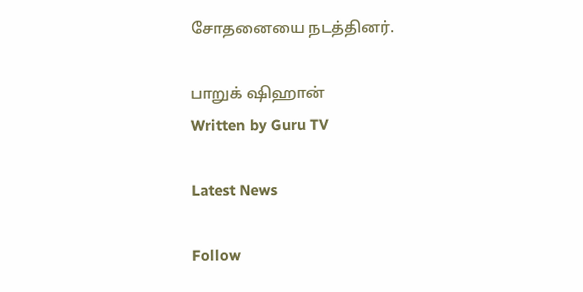சோதனையை நடத்தினர்.

பாறுக் ஷிஹான்
Written by Guru TV

Latest News

Follow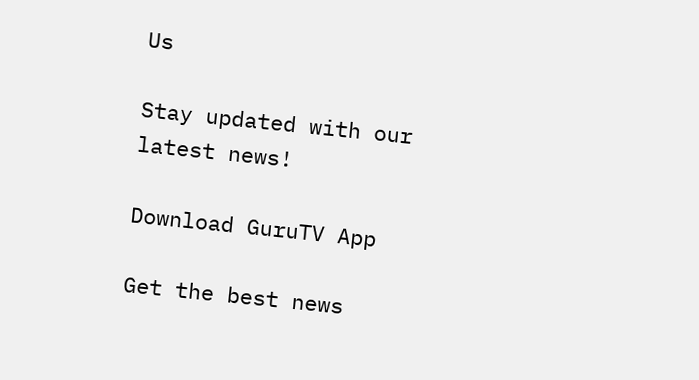Us

Stay updated with our latest news!

Download GuruTV App

Get the best news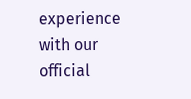experience with our official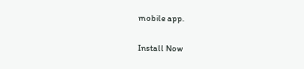mobile app.

Install Now